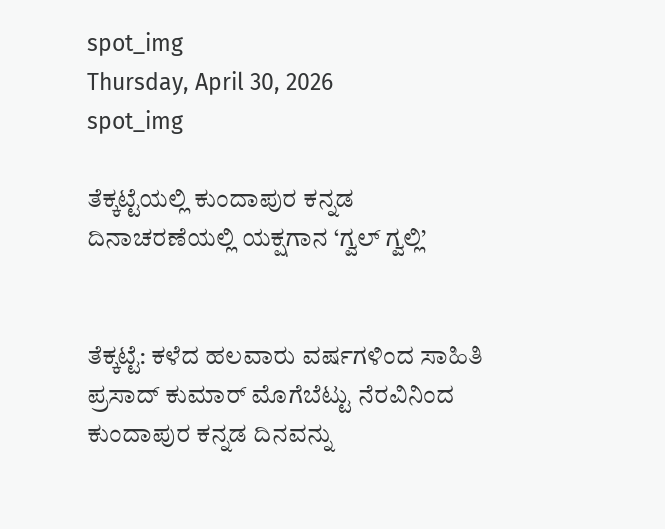spot_img
Thursday, April 30, 2026
spot_img

ತೆಕ್ಕಟ್ಟೆಯಲ್ಲಿ ಕುಂದಾಪುರ ಕನ್ನಡ ದಿನಾಚರಣೆಯಲ್ಲಿ ಯಕ್ಷಗಾನ ‘ಗ್ವಲ್ ಗ್ವಲ್ಲಿ’


ತೆಕ್ಕಟ್ಟೆ: ಕಳೆದ ಹಲವಾರು ವರ್ಷಗಳಿಂದ ಸಾಹಿತಿ ಪ್ರಸಾದ್ ಕುಮಾರ್ ಮೊಗೆಬೆಟ್ಟು ನೆರವಿನಿಂದ ಕುಂದಾಪುರ ಕನ್ನಡ ದಿನವನ್ನು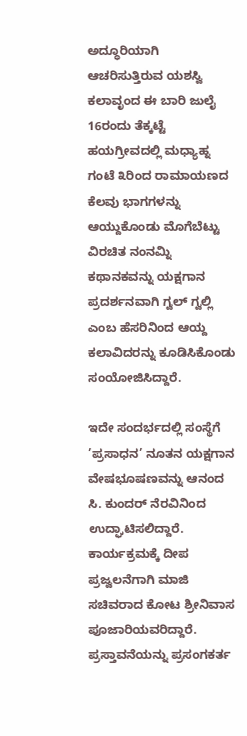ಅದ್ಧೂರಿಯಾಗಿ ಆಚರಿಸುತ್ತಿರುವ ಯಶಸ್ವಿ ಕಲಾವೃಂದ ಈ ಬಾರಿ ಜುಲೈ 16ರಂದು ತೆಕ್ಕಟ್ಟೆ ಹಯಗ್ರೀವದಲ್ಲಿ ಮಧ್ಯಾಹ್ನ ಗಂಟೆ ೩ರಿಂದ ರಾಮಾಯಣದ ಕೆಲವು ಭಾಗಗಳನ್ನು ಆಯ್ದುಕೊಂಡು ಮೊಗೆಬೆಟ್ಟು ವಿರಚಿತ ನಂನಮ್ನಿ ಕಥಾನಕವನ್ನು ಯಕ್ಷಗಾನ ಪ್ರದರ್ಶನವಾಗಿ ಗ್ವಲ್ ಗ್ವಲ್ಲಿ ಎಂಬ ಹೆಸರಿನಿಂದ ಆಯ್ದ ಕಲಾವಿದರನ್ನು ಕೂಡಿಸಿಕೊಂಡು ಸಂಯೋಜಿಸಿದ್ದಾರೆ.

ಇದೇ ಸಂದರ್ಭದಲ್ಲಿ ಸಂಸ್ಥೆಗೆ ’ಪ್ರಸಾಧನ’ ನೂತನ ಯಕ್ಷಗಾನ ವೇಷಭೂಷಣವನ್ನು ಆನಂದ ಸಿ. ಕುಂದರ್ ನೆರವಿನಿಂದ ಉದ್ಘಾಟಿಸಲಿದ್ದಾರೆ. ಕಾರ್ಯಕ್ರಮಕ್ಕೆ ದೀಪ ಪ್ರಜ್ವಲನೆಗಾಗಿ ಮಾಜಿ ಸಚಿವರಾದ ಕೋಟ ಶ್ರೀನಿವಾಸ ಪೂಜಾರಿಯವರಿದ್ದಾರೆ. ಪ್ರಸ್ತಾವನೆಯನ್ನು ಪ್ರಸಂಗಕರ್ತ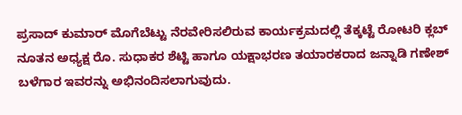ಪ್ರಸಾದ್ ಕುಮಾರ್ ಮೊಗೆಬೆಟ್ಟು ನೆರವೇರಿಸಲಿರುವ ಕಾರ್ಯಕ್ರಮದಲ್ಲಿ ತೆಕ್ಕಟ್ಟೆ ರೋಟರಿ ಕ್ಲಬ್ ನೂತನ ಅಧ್ಯಕ್ಷ ರೊ. ಸುಧಾಕರ ಶೆಟ್ಟಿ ಹಾಗೂ ಯಕ್ಷಾಭರಣ ತಯಾರಕರಾದ ಜನ್ನಾಡಿ ಗಣೇಶ್ ಬಳೆಗಾರ ಇವರನ್ನು ಅಭಿನಂದಿಸಲಾಗುವುದು.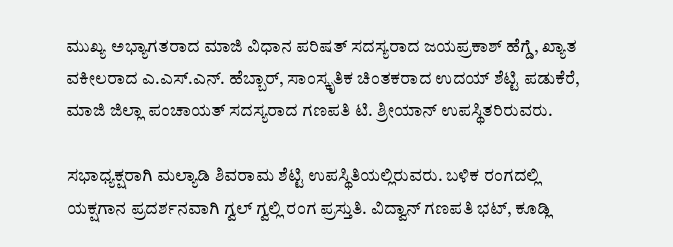ಮುಖ್ಯ ಅಭ್ಯಾಗತರಾದ ಮಾಜಿ ವಿಧಾನ ಪರಿಷತ್ ಸದಸ್ಯರಾದ ಜಯಪ್ರಕಾಶ್ ಹೆಗ್ಡೆ, ಖ್ಯಾತ ವಕೀಲರಾದ ಎ.ಎಸ್.ಎನ್. ಹೆಬ್ಬಾರ್, ಸಾಂಸ್ಕೃತಿಕ ಚಿಂತಕರಾದ ಉದಯ್ ಶೆಟ್ಟಿ ಪಡುಕೆರೆ, ಮಾಜಿ ಜಿಲ್ಲಾ ಪಂಚಾಯತ್ ಸದಸ್ಯರಾದ ಗಣಪತಿ ಟಿ. ಶ್ರೀಯಾನ್ ಉಪಸ್ಥಿತರಿರುವರು.

ಸಭಾಧ್ಯಕ್ಷರಾಗಿ ಮಲ್ಯಾಡಿ ಶಿವರಾಮ ಶೆಟ್ಟಿ ಉಪಸ್ಥಿತಿಯಲ್ಲಿರುವರು. ಬಳಿಕ ರಂಗದಲ್ಲಿ ಯಕ್ಷಗಾನ ಪ್ರದರ್ಶನವಾಗಿ ಗ್ವಲ್ ಗ್ವಲ್ಲಿ ರಂಗ ಪ್ರಸ್ತುತಿ. ವಿದ್ವಾನ್ ಗಣಪತಿ ಭಟ್, ಕೂಡ್ಲಿ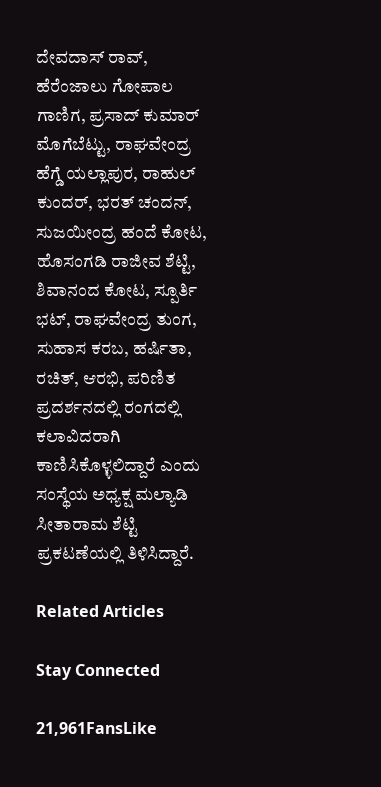ದೇವದಾಸ್ ರಾವ್, ಹೆರೆಂಜಾಲು ಗೋಪಾಲ ಗಾಣಿಗ, ಪ್ರಸಾದ್ ಕುಮಾರ್ ಮೊಗೆಬೆಟ್ಟು, ರಾಘವೇಂದ್ರ ಹೆಗ್ಡೆ ಯಲ್ಲಾಪುರ, ರಾಹುಲ್ ಕುಂದರ್, ಭರತ್ ಚಂದನ್, ಸುಜಯೀಂದ್ರ ಹಂದೆ ಕೋಟ, ಹೊಸಂಗಡಿ ರಾಜೀವ ಶೆಟ್ಟಿ, ಶಿವಾನಂದ ಕೋಟ, ಸ್ಪೂರ್ತಿ ಭಟ್, ರಾಘವೇಂದ್ರ ತುಂಗ, ಸುಹಾಸ ಕರಬ, ಹರ್ಷಿತಾ, ರಚಿತ್, ಆರಭಿ, ಪರಿಣಿತ ಪ್ರದರ್ಶನದಲ್ಲಿ ರಂಗದಲ್ಲಿ ಕಲಾವಿದರಾಗಿ ಕಾಣಿಸಿಕೊಳ್ಳಲಿದ್ದಾರೆ ಎಂದು ಸಂಸ್ಥೆಯ ಅಧ್ಯಕ್ಷ ಮಲ್ಯಾಡಿ ಸೀತಾರಾಮ ಶೆಟ್ಟಿ ಪ್ರಕಟಣೆಯಲ್ಲಿ ತಿಳಿಸಿದ್ದಾರೆ.

Related Articles

Stay Connected

21,961FansLike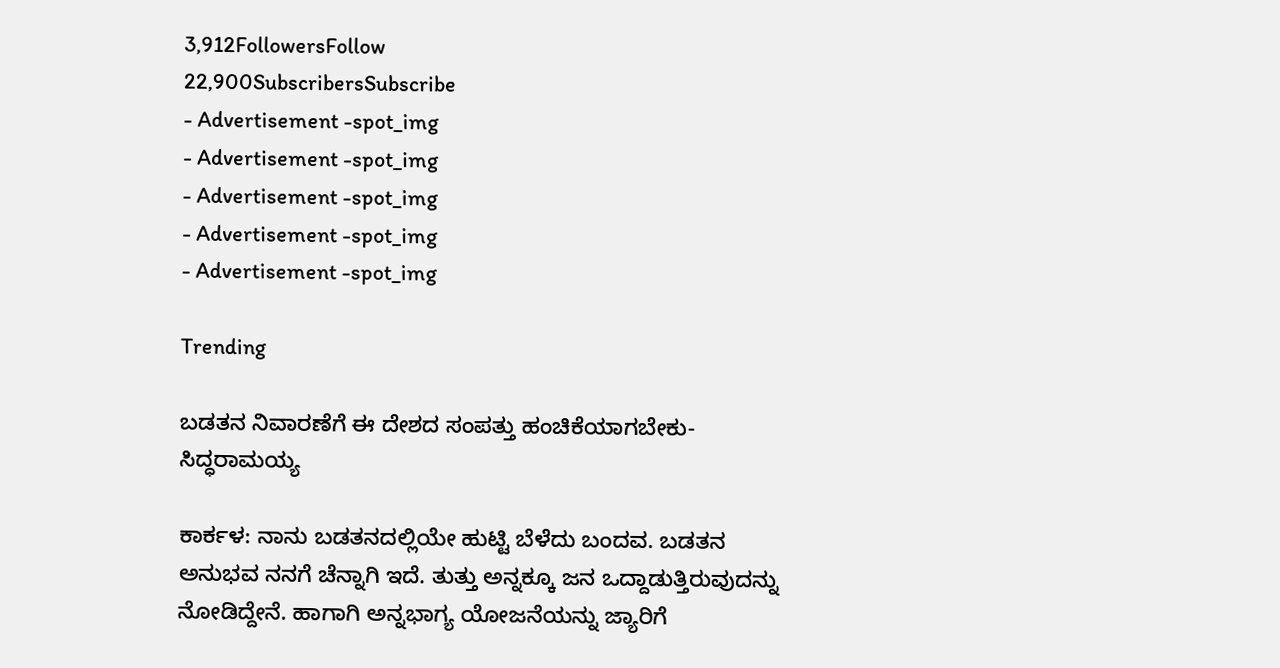3,912FollowersFollow
22,900SubscribersSubscribe
- Advertisement -spot_img
- Advertisement -spot_img
- Advertisement -spot_img
- Advertisement -spot_img
- Advertisement -spot_img

Trending

ಬಡತನ ನಿವಾರಣೆಗೆ ಈ ದೇಶದ ಸಂಪತ್ತು ಹಂಚಿಕೆಯಾಗಬೇಕು-ಸಿದ್ಧರಾಮಯ್ಯ

ಕಾರ್ಕಳ: ನಾನು ಬಡತನದಲ್ಲಿಯೇ ಹುಟ್ಟಿ ಬೆಳೆದು ಬಂದವ. ಬಡತನ ಅನುಭವ ನನಗೆ ಚೆನ್ನಾಗಿ ಇದೆ. ತುತ್ತು ಅನ್ನಕ್ಕೂ ಜನ ಒದ್ದಾಡುತ್ತಿರುವುದನ್ನು ನೋಡಿದ್ದೇನೆ. ಹಾಗಾಗಿ ಅನ್ನಭಾಗ್ಯ ಯೋಜನೆಯನ್ನು ಜ್ಯಾರಿಗೆ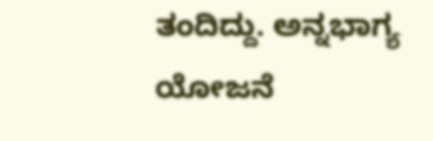ತಂದಿದ್ದು. ಅನ್ನಭಾಗ್ಯ ಯೋಜನೆ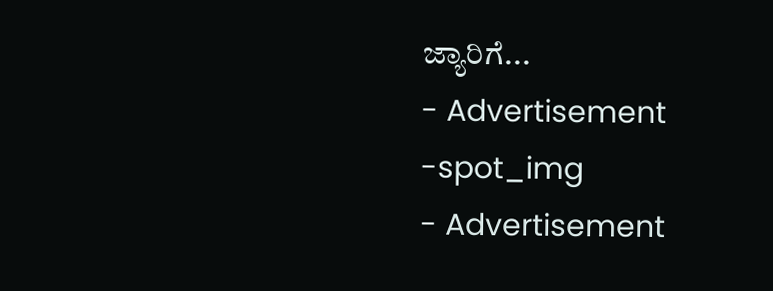ಜ್ಯಾರಿಗೆ...
- Advertisement -spot_img
- Advertisement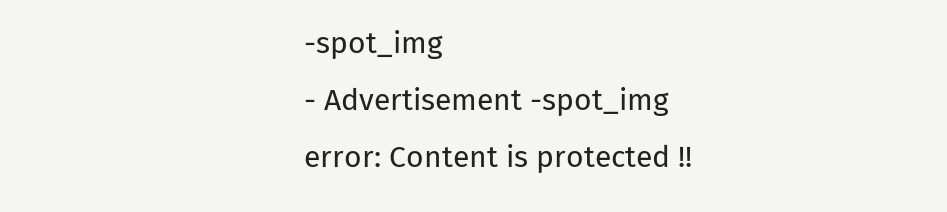-spot_img
- Advertisement -spot_img
error: Content is protected !!